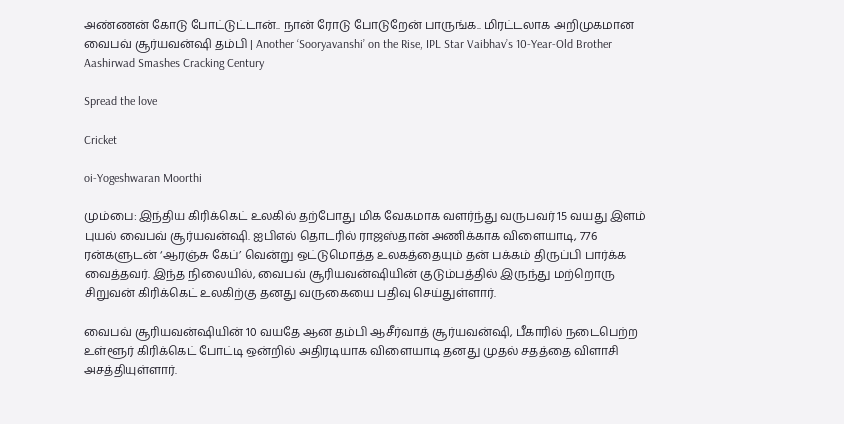அண்ணன் கோடு போட்டுட்டான்.. நான் ரோடு போடுறேன் பாருங்க.. மிரட்டலாக அறிமுகமான வைபவ் சூர்யவன்ஷி தம்பி | Another ‘Sooryavanshi’ on the Rise, IPL Star Vaibhav’s 10-Year-Old Brother Aashirwad Smashes Cracking Century

Spread the love

Cricket

oi-Yogeshwaran Moorthi

மும்பை: இந்திய கிரிக்கெட் உலகில் தற்போது மிக வேகமாக வளர்ந்து வருபவர் 15 வயது இளம் புயல் வைபவ் சூர்யவன்ஷி. ஐபிஎல் தொடரில் ராஜஸ்தான் அணிக்காக விளையாடி, 776 ரன்களுடன் ‘ஆரஞ்சு கேப்’ வென்று ஒட்டுமொத்த உலகத்தையும் தன் பக்கம் திருப்பி பார்க்க வைத்தவர். இந்த நிலையில், வைபவ் சூரியவன்ஷியின் குடும்பத்தில் இருந்து மற்றொரு சிறுவன் கிரிக்கெட் உலகிற்கு தனது வருகையை பதிவு செய்துள்ளார்.

வைபவ் சூரியவன்ஷியின் 10 வயதே ஆன தம்பி ஆசீர்வாத் சூர்யவன்ஷி, பீகாரில் நடைபெற்ற உள்ளூர் கிரிக்கெட் போட்டி ஒன்றில் அதிரடியாக விளையாடி தனது முதல் சதத்தை விளாசி அசத்தியுள்ளார்.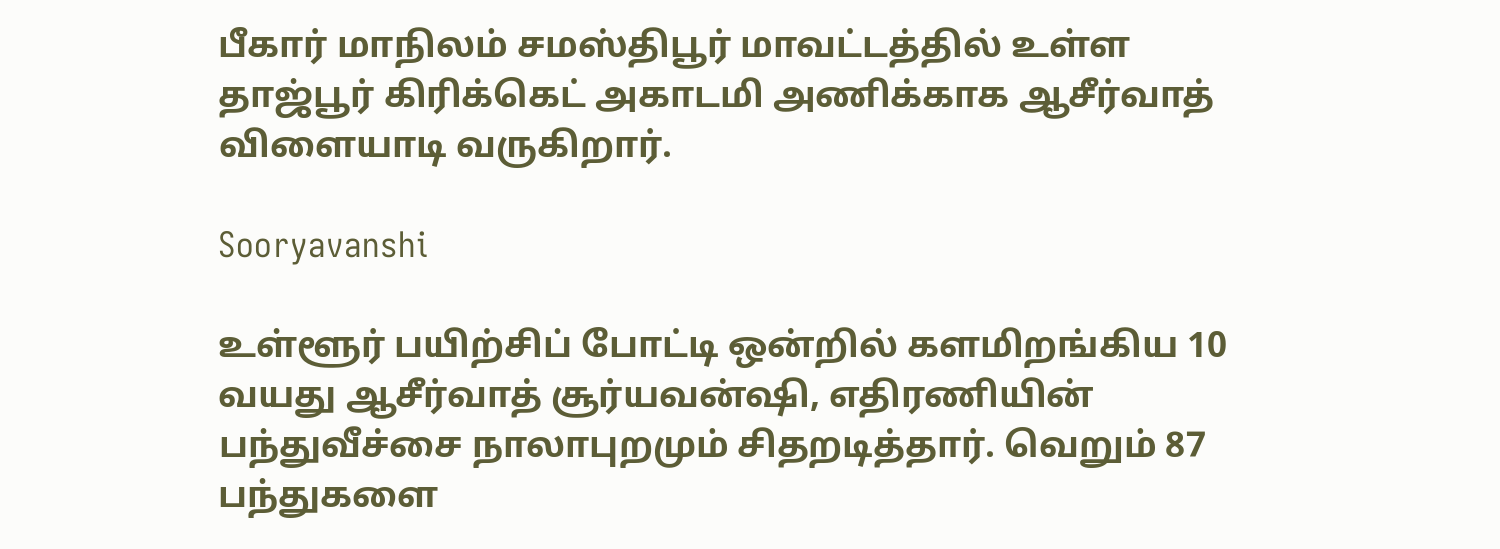பீகார் மாநிலம் சமஸ்திபூர் மாவட்டத்தில் உள்ள தாஜ்பூர் கிரிக்கெட் அகாடமி அணிக்காக ஆசீர்வாத் விளையாடி வருகிறார்.

Sooryavanshi

உள்ளூர் பயிற்சிப் போட்டி ஒன்றில் களமிறங்கிய 10 வயது ஆசீர்வாத் சூர்யவன்ஷி, எதிரணியின் பந்துவீச்சை நாலாபுறமும் சிதறடித்தார். வெறும் 87 பந்துகளை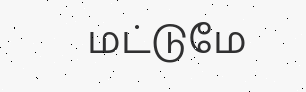மட்டுமே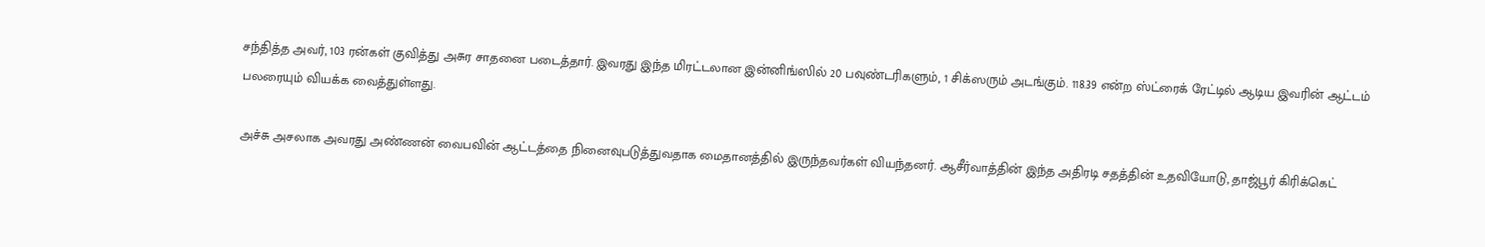சந்தித்த அவர், 103 ரன்கள் குவித்து அசுர சாதனை படைத்தார். இவரது இந்த மிரட்டலான இன்னிங்ஸில் 20 பவுண்டரிகளும், 1 சிக்ஸரும் அடங்கும். 118.39 என்ற ஸ்ட்ரைக் ரேட்டில் ஆடிய இவரின் ஆட்டம் பலரையும் வியக்க வைத்துள்ளது.

அச்சு அசலாக அவரது அண்ணன் வைபவின் ஆட்டத்தை நினைவுபடுத்துவதாக மைதானத்தில் இருந்தவர்கள் வியந்தனர். ஆசீர்வாத்தின் இந்த அதிரடி சதத்தின் உதவியோடு, தாஜ்பூர் கிரிக்கெட்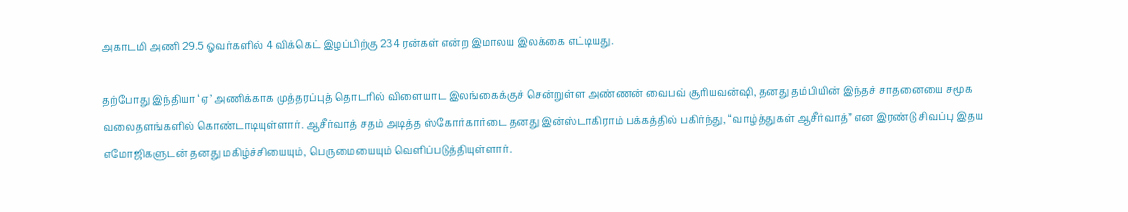அகாடமி அணி 29.5 ஓவர்களில் 4 விக்கெட் இழப்பிற்கு 234 ரன்கள் என்ற இமாலய இலக்கை எட்டியது.

தற்போது இந்தியா ‘ஏ’ அணிக்காக முத்தரப்புத் தொடரில் விளையாட இலங்கைக்குச் சென்றுள்ள அண்ணன் வைபவ் சூரியவன்ஷி, தனது தம்பியின் இந்தச் சாதனையை சமூக வலைதளங்களில் கொண்டாடியுள்ளார். ஆசீர்வாத் சதம் அடித்த ஸ்கோர்கார்டை தனது இன்ஸ்டாகிராம் பக்கத்தில் பகிர்ந்து, “வாழ்த்துகள் ஆசீர்வாத்” என இரண்டு சிவப்பு இதய எமோஜிகளுடன் தனது மகிழ்ச்சியையும், பெருமையையும் வெளிப்படுத்தியுள்ளார்.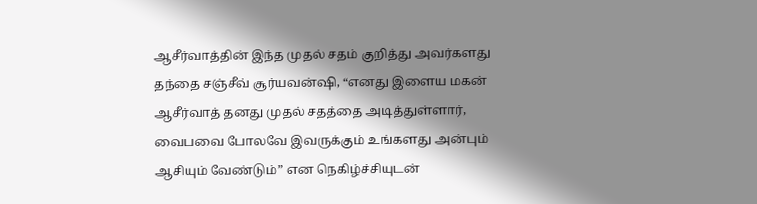ஆசீர்வாத்தின் இந்த முதல் சதம் குறித்து அவர்களது தந்தை சஞ்சீவ் சூர்யவன்ஷி, “எனது இளைய மகன் ஆசீர்வாத் தனது முதல் சதத்தை அடித்துள்ளார், வைபவை போலவே இவருக்கும் உங்களது அன்பும் ஆசியும் வேண்டும்” என நெகிழ்ச்சியுடன்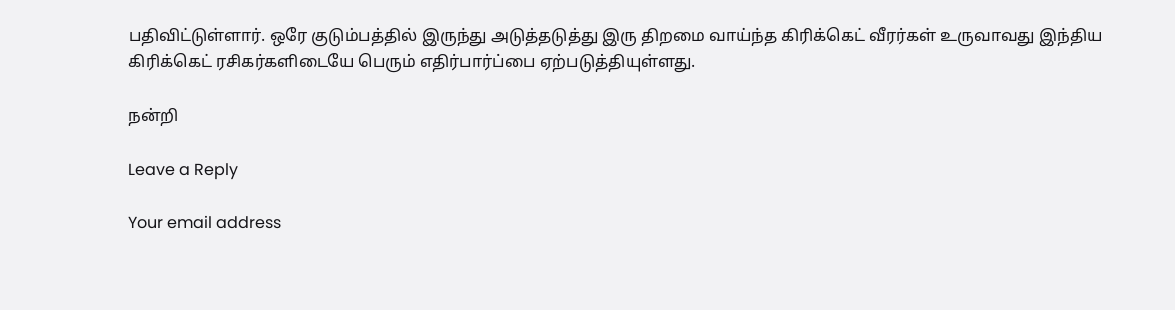பதிவிட்டுள்ளார். ஒரே குடும்பத்தில் இருந்து அடுத்தடுத்து இரு திறமை வாய்ந்த கிரிக்கெட் வீரர்கள் உருவாவது இந்திய கிரிக்கெட் ரசிகர்களிடையே பெரும் எதிர்பார்ப்பை ஏற்படுத்தியுள்ளது.

நன்றி

Leave a Reply

Your email address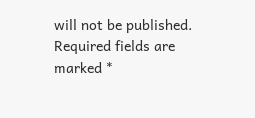will not be published. Required fields are marked *